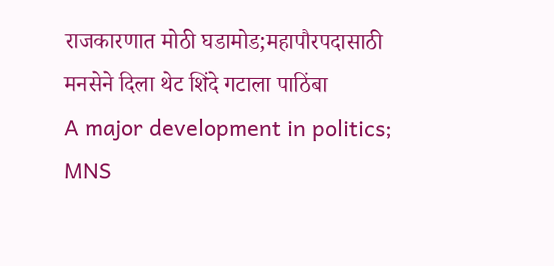राजकारणात मोठी घडामोड;महापौरपदासाठी मनसेने दिला थेट शिंदे गटाला पाठिंबा
A major development in politics; MNS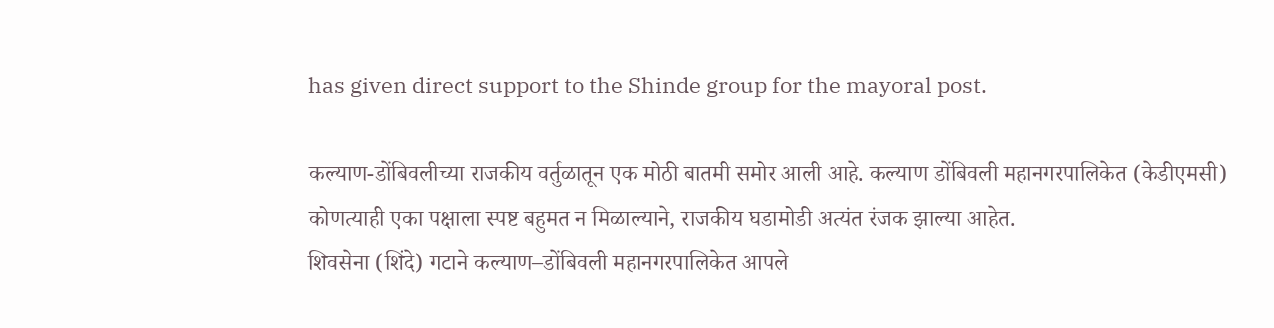has given direct support to the Shinde group for the mayoral post.

कल्याण-डोंबिवलीच्या राजकीय वर्तुळातून एक मोठी बातमी समोर आली आहे. कल्याण डोंबिवली महानगरपालिकेत (केडीएमसी) कोणत्याही एका पक्षाला स्पष्ट बहुमत न मिळाल्याने, राजकीय घडामोडी अत्यंत रंजक झाल्या आहेत.
शिवसेना (शिंदे) गटाने कल्याण–डोंबिवली महानगरपालिकेत आपले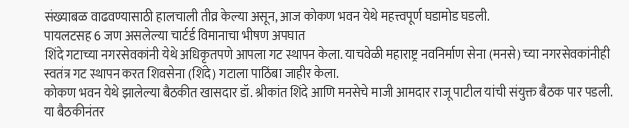संख्याबळ वाढवण्यासाठी हालचाली तीव्र केल्या असून, आज कोकण भवन येथे महत्त्वपूर्ण घडामोड घडली.
पायलटसह 6 जण असलेल्या चार्टर्ड विमानाचा भीषण अपघात
शिंदे गटाच्या नगरसेवकांनी येथे अधिकृतपणे आपला गट स्थापन केला. याचवेळी महाराष्ट्र नवनिर्माण सेना (मनसे) च्या नगरसेवकांनीही स्वतंत्र गट स्थापन करत शिवसेना (शिंदे) गटाला पाठिंबा जाहीर केला.
कोकण भवन येथे झालेल्या बैठकीत खासदार डॉ. श्रीकांत शिंदे आणि मनसेचे माजी आमदार राजू पाटील यांची संयुक्त बैठक पार पडली. या बैठकीनंतर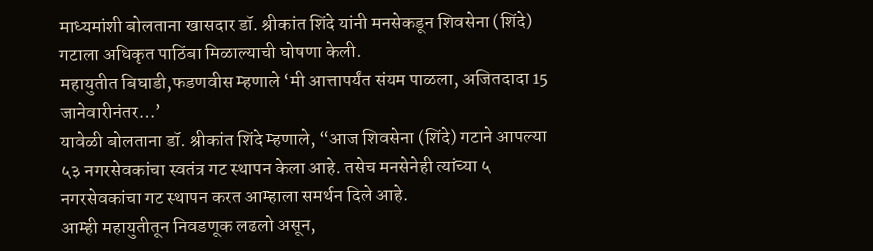माध्यमांशी बोलताना खासदार डॉ. श्रीकांत शिंदे यांनी मनसेकडून शिवसेना (शिंदे) गटाला अधिकृत पाठिंबा मिळाल्याची घोषणा केली.
महायुतीत बिघाडी,फडणवीस म्हणाले ‘मी आत्तापर्यंत संयम पाळला, अजितदादा 15 जानेवारीनंतर…’
यावेळी बोलताना डॉ. श्रीकांत शिंदे म्हणाले, “आज शिवसेना (शिंदे) गटाने आपल्या ५३ नगरसेवकांचा स्वतंत्र गट स्थापन केला आहे. तसेच मनसेनेही त्यांच्या ५ नगरसेवकांचा गट स्थापन करत आम्हाला समर्थन दिले आहे.
आम्ही महायुतीतून निवडणूक लढलो असून,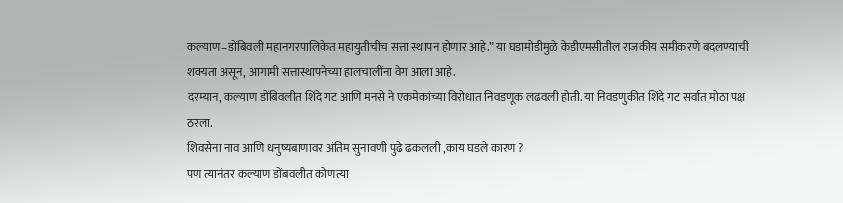कल्याण–डोंबिवली महानगरपालिकेत महायुतीचीच सत्ता स्थापन होणार आहे.” या घडामोडीमुळे केडीएमसीतील राजकीय समीकरणे बदलण्याची शक्यता असून, आगामी सत्तास्थापनेच्या हालचालींना वेग आला आहे.
दरम्यान, कल्याण डोंबिवलीत शिंदे गट आणि मनसे ने एकमेकांच्या विरोधात निवडणूक लढवली होती. या निवडणुकीत शिंदे गट सर्वात मोठा पक्ष ठरला.
शिवसेना नाव आणि धनुष्यबाणावर अंतिम सुनावणी पुढे ढकलली ,काय घडले कारण ?
पण त्यानंतर कल्याण डोंबवलीत कोणत्या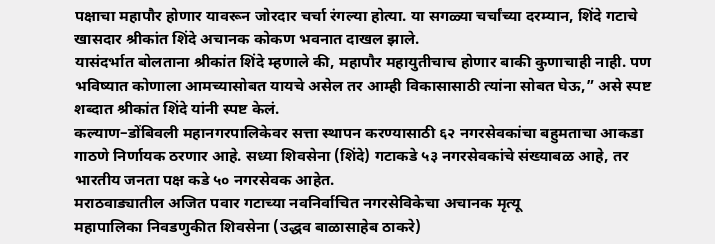पक्षाचा महापौर होणार यावरून जोरदार चर्चा रंगल्या होत्या. या सगळ्या चर्चांच्या दरम्यान, शिंदे गटाचे खासदार श्रीकांत शिंदे अचानक कोकण भवनात दाखल झाले.
यासंदर्भात बोलताना श्रीकांत शिंदे म्हणाले की, महापौर महायुतीचाच होणार बाकी कुणाचाही नाही. पण भविष्यात कोणाला आमच्यासोबत यायचे असेल तर आम्ही विकासासाठी त्यांना सोबत घेऊ,” असे स्पष्ट शब्दात श्रीकांत शिंदे यांनी स्पष्ट केलं.
कल्याण–डोंबिवली महानगरपालिकेवर सत्ता स्थापन करण्यासाठी ६२ नगरसेवकांचा बहुमताचा आकडा गाठणे निर्णायक ठरणार आहे. सध्या शिवसेना (शिंदे) गटाकडे ५३ नगरसेवकांचे संख्याबळ आहे, तर भारतीय जनता पक्ष कडे ५० नगरसेवक आहेत.
मराठवाड्यातील अजित पवार गटाच्या नवनिर्वाचित नगरसेविकेचा अचानक मृत्यू
महापालिका निवडणुकीत शिवसेना (उद्धव बाळासाहेब ठाकरे)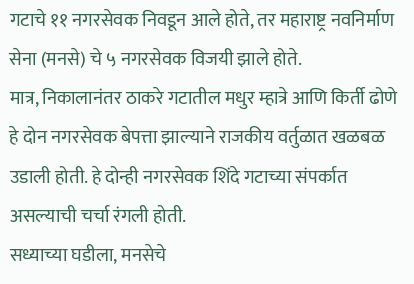गटाचे ११ नगरसेवक निवडून आले होते, तर महाराष्ट्र नवनिर्माण सेना (मनसे) चे ५ नगरसेवक विजयी झाले होते.
मात्र, निकालानंतर ठाकरे गटातील मधुर म्हात्रे आणि किर्ती ढोणे हे दोन नगरसेवक बेपत्ता झाल्याने राजकीय वर्तुळात खळबळ उडाली होती. हे दोन्ही नगरसेवक शिंदे गटाच्या संपर्कात असल्याची चर्चा रंगली होती.
सध्याच्या घडीला, मनसेचे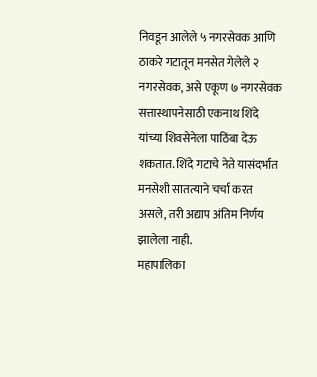निवडून आलेले ५ नगरसेवक आणि ठाकरे गटातून मनसेत गेलेले २ नगरसेवक, असे एकूण ७ नगरसेवक सत्तास्थापनेसाठी एकनाथ शिंदे यांच्या शिवसेनेला पाठिंबा देऊ शकतात. शिंदे गटाचे नेते यासंदर्भात मनसेशी सातत्याने चर्चा करत असले, तरी अद्याप अंतिम निर्णय झालेला नाही.
महापालिका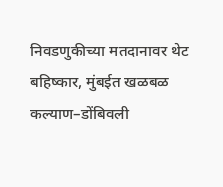निवडणुकीच्या मतदानावर थेट बहिष्कार, मुंबईत खळबळ
कल्याण–डोंबिवली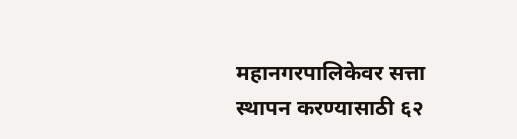महानगरपालिकेवर सत्ता स्थापन करण्यासाठी ६२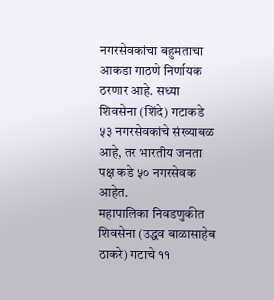नगरसेवकांचा बहुमताचा आकडा गाठणे निर्णायक ठरणार आहे. सध्या शिवसेना (शिंदे) गटाकडे ५३ नगरसेवकांचे संख्याबळ आहे, तर भारतीय जनता पक्ष कडे ५० नगरसेवक आहेत.
महापालिका निवडणुकीत शिवसेना (उद्धव बाळासाहेब ठाकरे) गटाचे ११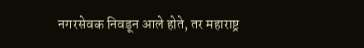नगरसेवक निवडून आले होते, तर महाराष्ट्र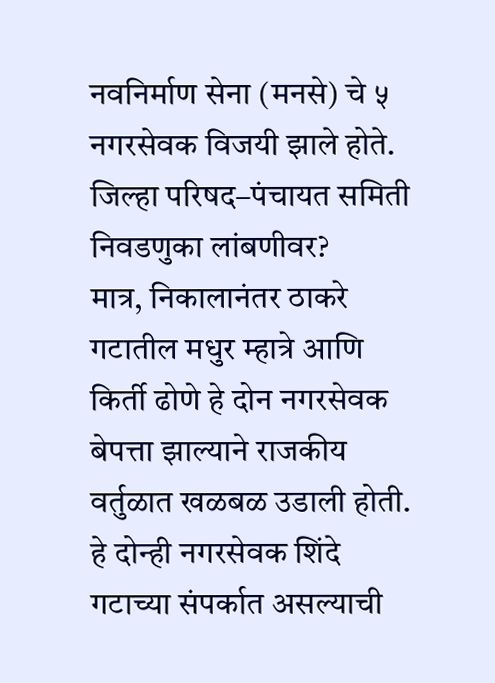नवनिर्माण सेना (मनसे) चे ५ नगरसेवक विजयी झाले होते.
जिल्हा परिषद–पंचायत समिती निवडणुका लांबणीवर?
मात्र, निकालानंतर ठाकरे गटातील मधुर म्हात्रे आणि किर्ती ढोणे हे दोन नगरसेवक बेपत्ता झाल्याने राजकीय वर्तुळात खळबळ उडाली होती. हे दोन्ही नगरसेवक शिंदे गटाच्या संपर्कात असल्याची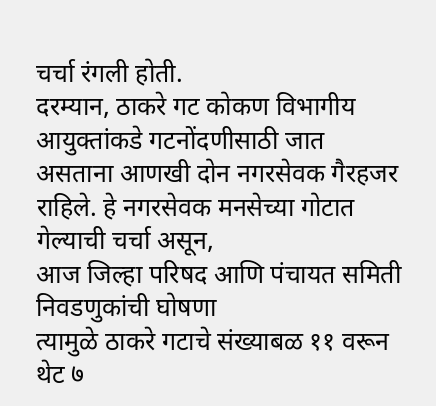चर्चा रंगली होती.
दरम्यान, ठाकरे गट कोकण विभागीय आयुक्तांकडे गटनोंदणीसाठी जात असताना आणखी दोन नगरसेवक गैरहजर राहिले. हे नगरसेवक मनसेच्या गोटात गेल्याची चर्चा असून,
आज जिल्हा परिषद आणि पंचायत समिती निवडणुकांची घोषणा
त्यामुळे ठाकरे गटाचे संख्याबळ ११ वरून थेट ७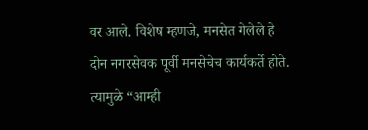वर आले. विशेष म्हणजे, मनसेत गेलेले हे दोन नगरसेवक पूर्वी मनसेचेच कार्यकर्ते होते. त्यामुळे “आम्ही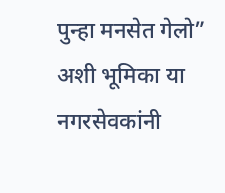पुन्हा मनसेत गेलो” अशी भूमिका या नगरसेवकांनी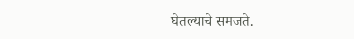घेतल्याचे समजते.